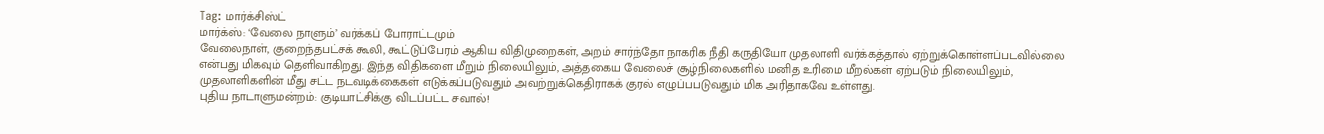Tag: மார்க்சிஸ்ட்
மார்க்ஸ்: ‘வேலை நாளும்’ வர்க்கப் போராட்டமும்
வேலைநாள், குறைந்தபட்சக் கூலி, கூட்டுப்பேரம் ஆகிய விதிமுறைகள், அறம் சார்ந்தோ நாகரிக நீதி கருதியோ முதலாளி வர்க்கத்தால் ஏற்றுக்கொள்ளப்படவில்லை என்பது மிகவும் தெளிவாகிறது. இந்த விதிகளை மீறும் நிலையிலும், அத்தகைய வேலைச் சூழ்நிலைகளில் மனித உரிமை மீறல்கள் ஏற்படும் நிலையிலும், முதலாளிகளின் மீது சட்ட நடவடிக்கைகள் எடுக்கப்படுவதும் அவற்றுக்கெதிராகக் குரல் எழுப்பபடுவதும் மிக அரிதாகவே உள்ளது.
புதிய நாடாளுமன்றம்: குடியாட்சிக்கு விடப்பட்ட சவால்!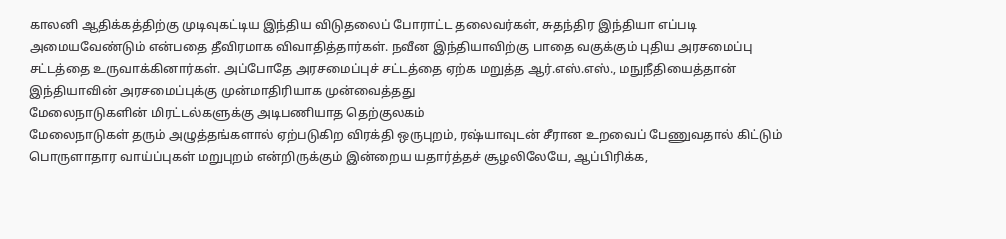காலனி ஆதிக்கத்திற்கு முடிவுகட்டிய இந்திய விடுதலைப் போராட்ட தலைவர்கள், சுதந்திர இந்தியா எப்படி அமையவேண்டும் என்பதை தீவிரமாக விவாதித்தார்கள். நவீன இந்தியாவிற்கு பாதை வகுக்கும் புதிய அரசமைப்பு சட்டத்தை உருவாக்கினார்கள். அப்போதே அரசமைப்புச் சட்டத்தை ஏற்க மறுத்த ஆர்.எஸ்.எஸ்., மநுநீதியைத்தான் இந்தியாவின் அரசமைப்புக்கு முன்மாதிரியாக முன்வைத்தது
மேலைநாடுகளின் மிரட்டல்களுக்கு அடிபணியாத தெற்குலகம்
மேலைநாடுகள் தரும் அழுத்தங்களால் ஏற்படுகிற விரக்தி ஒருபுறம், ரஷ்யாவுடன் சீரான உறவைப் பேணுவதால் கிட்டும் பொருளாதார வாய்ப்புகள் மறுபுறம் என்றிருக்கும் இன்றைய யதார்த்தச் சூழலிலேயே, ஆப்பிரிக்க,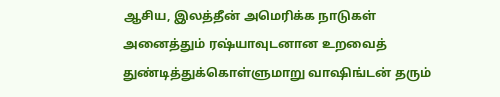ஆசிய, இலத்தீன் அமெரிக்க நாடுகள் அனைத்தும் ரஷ்யாவுடனான உறவைத் துண்டித்துக்கொள்ளுமாறு வாஷிங்டன் தரும்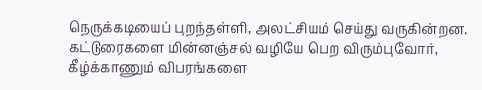நெருக்கடியைப் புறந்தள்ளி, அலட்சியம் செய்து வருகின்றன.
கட்டுரைகளை மின்னஞ்சல் வழியே பெற விரும்புவோர், கீழ்க்காணும் விபரங்களை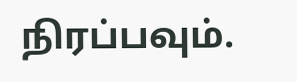நிரப்பவும்.